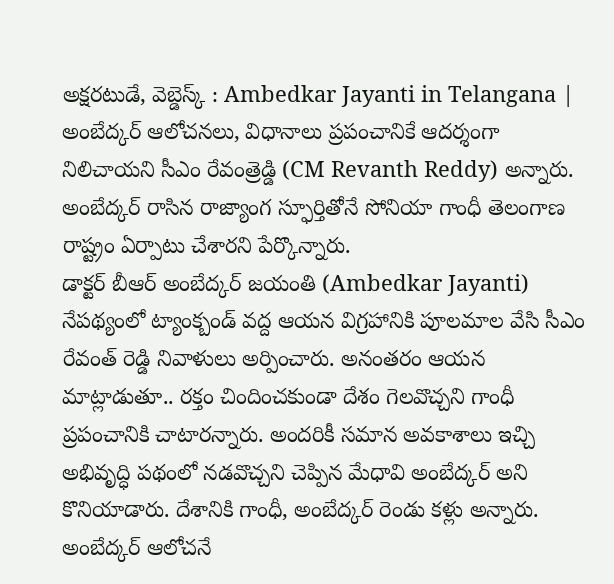అక్షరటుడే, వెబ్డెస్క్ : Ambedkar Jayanti in Telangana | అంబేద్కర్ ఆలోచనలు, విధానాలు ప్రపంచానికే ఆదర్శంగా నిలిచాయని సీఎం రేవంత్రెడ్డి (CM Revanth Reddy) అన్నారు. అంబేద్కర్ రాసిన రాజ్యాంగ స్ఫూర్తితోనే సోనియా గాంధీ తెలంగాణ రాష్ట్రం ఏర్పాటు చేశారని పేర్కొన్నారు.
డాక్టర్ బీఆర్ అంబేద్కర్ జయంతి (Ambedkar Jayanti) నేపథ్యంలో ట్యాంక్బండ్ వద్ద ఆయన విగ్రహానికి పూలమాల వేసి సీఎం రేవంత్ రెడ్డి నివాళులు అర్పించారు. అనంతరం ఆయన మాట్లాడుతూ.. రక్తం చిందించకుండా దేశం గెలవొచ్చని గాంధీ ప్రపంచానికి చాటారన్నారు. అందరికీ సమాన అవకాశాలు ఇచ్చి అభివృద్ధి పథంలో నడవొచ్చని చెప్పిన మేధావి అంబేద్కర్ అని కొనియాడారు. దేశానికి గాంధీ, అంబేద్కర్ రెండు కళ్లు అన్నారు. అంబేద్కర్ ఆలోచనే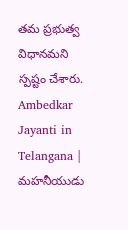తమ ప్రభుత్వ విధానమని స్పష్టం చేశారు.
Ambedkar Jayanti in Telangana | మహనీయుడు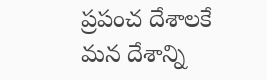ప్రపంచ దేశాలకే మన దేశాన్ని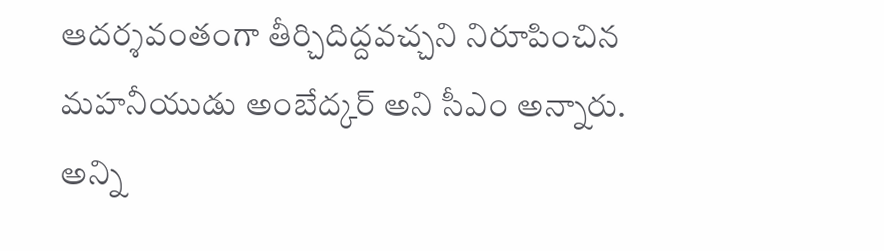ఆదర్శవంతంగా తీర్చిదిద్దవచ్చని నిరూపించిన మహనీయుడు అంబేద్కర్ అని సీఎం అన్నారు. అన్ని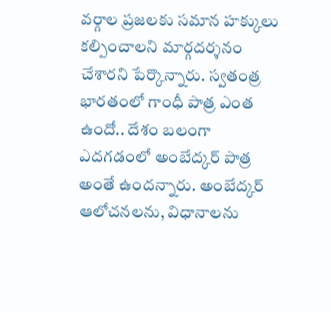వర్గాల ప్రజలకు సమాన హక్కులు కల్పించాలని మార్గదర్శనం చేశారని పేర్కొన్నారు. స్వతంత్ర భారతంలో గాంధీ పాత్ర ఎంత ఉందో.. దేశం బలంగా ఎదగడంలో అంబేద్కర్ పాత్ర అంతే ఉందన్నారు. అంబేద్కర్ ఆలోచనలను, విధానాలను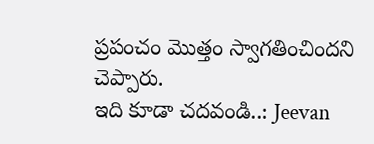ప్రపంచం మొత్తం స్వాగతించిందని చెప్పారు.
ఇది కూడా చదవండి..: Jeevan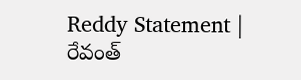Reddy Statement | రేవంత్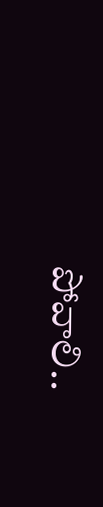పోవాలి..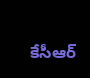కేసీఆర్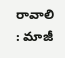రావాలి : మాజీ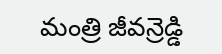మంత్రి జీవన్రెడ్డి